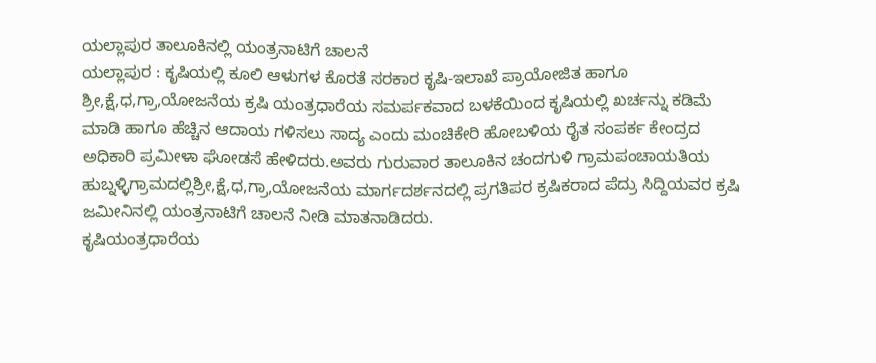ಯಲ್ಲಾಪುರ ತಾಲೂಕಿನಲ್ಲಿ ಯಂತ್ರನಾಟಿಗೆ ಚಾಲನೆ
ಯಲ್ಲಾಪುರ : ಕೃಷಿಯಲ್ಲಿ ಕೂಲಿ ಆಳುಗಳ ಕೊರತೆ ಸರಕಾರ ಕೃಷಿ-ಇಲಾಖೆ ಪ್ರಾಯೋಜಿತ ಹಾಗೂ ಶ್ರೀ,ಕ್ಷೆ,ಧ,ಗ್ರಾ,ಯೋಜನೆಯ ಕ್ರಷಿ ಯಂತ್ರಧಾರೆಯ ಸಮರ್ಪಕವಾದ ಬಳಕೆಯಿಂದ ಕೃಷಿಯಲ್ಲಿ ಖರ್ಚನ್ನು ಕಡಿಮೆ ಮಾಡಿ ಹಾಗೂ ಹೆಚ್ಚಿನ ಆದಾಯ ಗಳಿಸಲು ಸಾದ್ಯ ಎಂದು ಮಂಚಿಕೇರಿ ಹೋಬಳಿಯ ರೈತ ಸಂಪರ್ಕ ಕೇಂದ್ರದ ಅಧಿಕಾರಿ ಪ್ರಮೀಳಾ ಘೋಡಸೆ ಹೇಳಿದರು.ಅವರು ಗುರುವಾರ ತಾಲೂಕಿನ ಚಂದಗುಳಿ ಗ್ರಾಮಪಂಚಾಯತಿಯ ಹುಬ್ನಳ್ಳಿಗ್ರಾಮದಲ್ಲಿಶ್ರೀ,ಕ್ಷೆ,ಧ,ಗ್ರಾ,ಯೋಜನೆಯ ಮಾರ್ಗದರ್ಶನದಲ್ಲಿ ಪ್ರಗತಿಪರ ಕ್ರಷಿಕರಾದ ಪೆದ್ರು ಸಿದ್ದಿಯವರ ಕ್ರಷಿ
ಜಮೀನಿನಲ್ಲಿ ಯಂತ್ರನಾಟಿಗೆ ಚಾಲನೆ ನೀಡಿ ಮಾತನಾಡಿದರು.
ಕೃಷಿಯಂತ್ರಧಾರೆಯ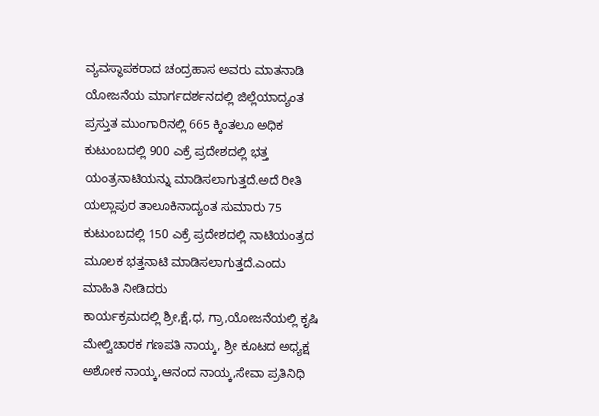ವ್ಯವಸ್ಥಾಪಕರಾದ ಚಂದ್ರಹಾಸ ಅವರು ಮಾತನಾಡಿ ಯೋಜನೆಯ ಮಾರ್ಗದರ್ಶನದಲ್ಲಿ ಜಿಲ್ಲೆಯಾದ್ಯಂತ ಪ್ರಸ್ತುತ ಮುಂಗಾರಿನಲ್ಲಿ 665 ಕ್ಕಿಂತಲೂ ಅಧಿಕ ಕುಟುಂಬದಲ್ಲಿ 900 ಎಕ್ರೆ ಪ್ರದೇಶದಲ್ಲಿ ಭತ್ತ ಯಂತ್ರನಾಟಿಯನ್ನು ಮಾಡಿಸಲಾಗುತ್ತದೆ.ಅದೆ ರೀತಿ ಯಲ್ಲಾಪುರ ತಾಲೂಕಿನಾದ್ಯಂತ ಸುಮಾರು 75 ಕುಟುಂಬದಲ್ಲಿ 150 ಎಕ್ರೆ ಪ್ರದೇಶದಲ್ಲಿ ನಾಟಿಯಂತ್ರದ ಮೂಲಕ ಭತ್ತನಾಟಿ ಮಾಡಿಸಲಾಗುತ್ತದೆ.ಎಂದು ಮಾಹಿತಿ ನೀಡಿದರು
ಕಾರ್ಯಕ್ರಮದಲ್ಲಿ ಶ್ರೀ,ಕ್ಷೆ,ಧ, ಗ್ರಾ,ಯೋಜನೆಯಲ್ಲಿ ಕೃಷಿ ಮೇಲ್ವಿಚಾರಕ ಗಣಪತಿ ನಾಯ್ಕ, ಶ್ರೀ ಕೂಟದ ಅಧ್ಯಕ್ಷ ಅಶೋಕ ನಾಯ್ಕ,ಆನಂದ ನಾಯ್ಕ,ಸೇವಾ ಪ್ರತಿನಿಧಿ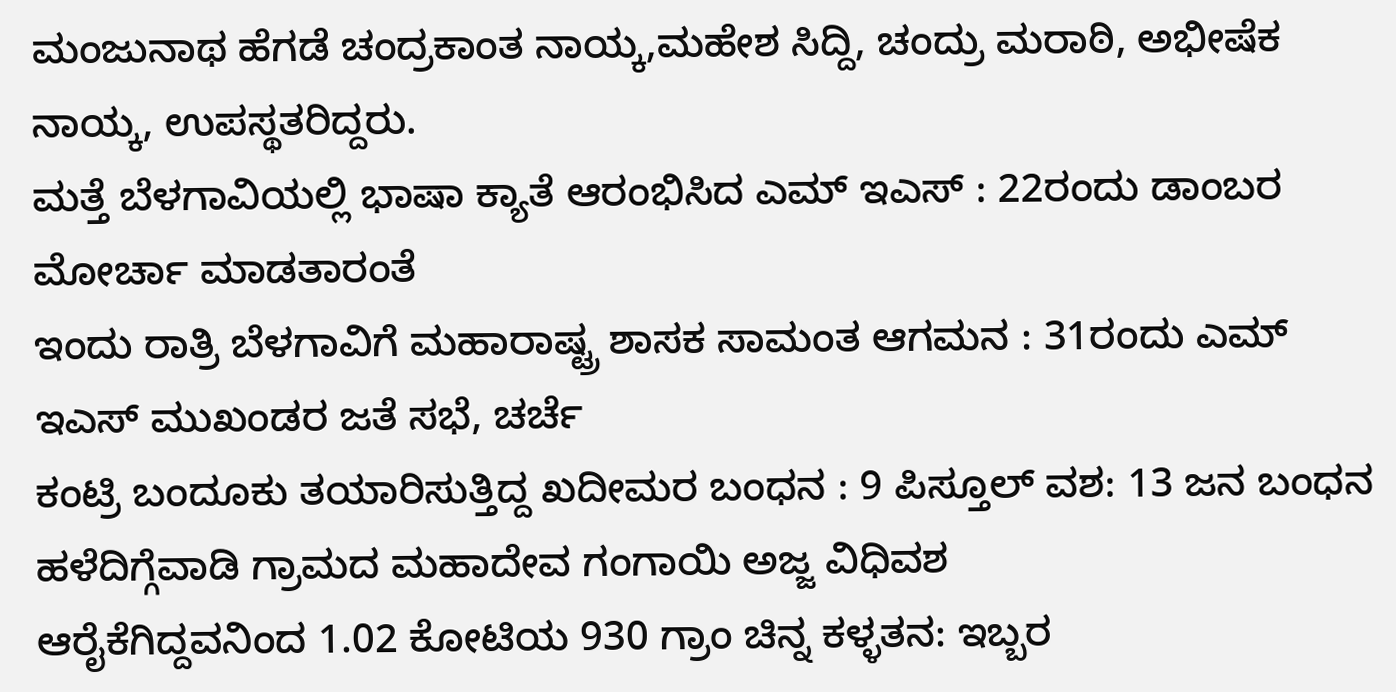ಮಂಜುನಾಥ ಹೆಗಡೆ ಚಂದ್ರಕಾಂತ ನಾಯ್ಕ,ಮಹೇಶ ಸಿದ್ದಿ, ಚಂದ್ರು ಮರಾಠಿ, ಅಭೀಷೆಕ ನಾಯ್ಕ, ಉಪಸ್ಥತರಿದ್ದರು.
ಮತ್ತೆ ಬೆಳಗಾವಿಯಲ್ಲಿ ಭಾಷಾ ಕ್ಯಾತೆ ಆರಂಭಿಸಿದ ಎಮ್ ಇಎಸ್ : 22ರಂದು ಡಾಂಬರ ಮೋರ್ಚಾ ಮಾಡತಾರಂತೆ
ಇಂದು ರಾತ್ರಿ ಬೆಳಗಾವಿಗೆ ಮಹಾರಾಷ್ಟ್ರ ಶಾಸಕ ಸಾಮಂತ ಆಗಮನ : 31ರಂದು ಎಮ್ ಇಎಸ್ ಮುಖಂಡರ ಜತೆ ಸಭೆ, ಚರ್ಚೆ
ಕಂಟ್ರಿ ಬಂದೂಕು ತಯಾರಿಸುತ್ತಿದ್ದ ಖದೀಮರ ಬಂಧನ : 9 ಪಿಸ್ತೂಲ್ ವಶ: 13 ಜನ ಬಂಧನ
ಹಳೆದಿಗ್ಗೆವಾಡಿ ಗ್ರಾಮದ ಮಹಾದೇವ ಗಂಗಾಯಿ ಅಜ್ಜ ವಿಧಿವಶ
ಆರೈಕೆಗಿದ್ದವನಿಂದ 1.02 ಕೋಟಿಯ 930 ಗ್ರಾಂ ಚಿನ್ನ ಕಳ್ಳತನ: ಇಬ್ಬರ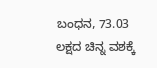ಬಂಧನ, 73.03 ಲಕ್ಷದ ಚಿನ್ನ ವಶಕ್ಕೆ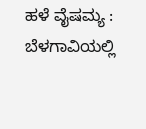ಹಳೆ ವೈಷಮ್ಯ : ಬೆಳಗಾವಿಯಲ್ಲಿ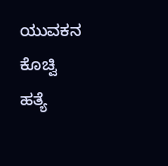ಯುವಕನ ಕೊಚ್ವಿ ಹತ್ಯೆ